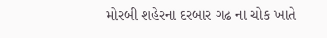મોરબી શહેરના દરબાર ગઢ ના ચોક ખાતે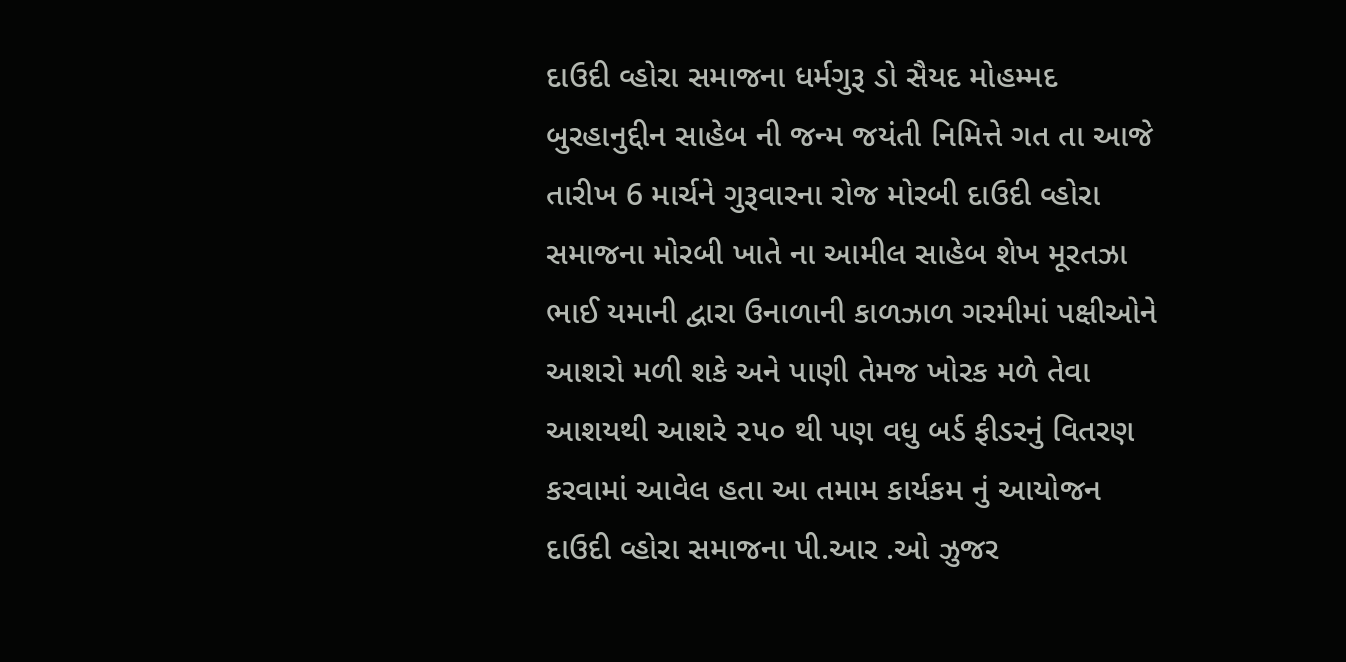દાઉદી વ્હોરા સમાજના ધર્મગુરૂ ડો સૈયદ મોહમ્મદ બુરહાનુદ્દીન સાહેબ ની જન્મ જયંતી નિમિત્તે ગત તા આજે તારીખ 6 માર્ચને ગુરૂવારના રોજ મોરબી દાઉદી વ્હોરા સમાજના મોરબી ખાતે ના આમીલ સાહેબ શેખ મૂરતઝા ભાઈ યમાની દ્વારા ઉનાળાની કાળઝાળ ગરમીમાં પક્ષીઓને આશરો મળી શકે અને પાણી તેમજ ખોરક મળે તેવા આશયથી આશરે ૨૫૦ થી પણ વધુ બર્ડ ફીડરનું વિતરણ કરવામાં આવેલ હતા આ તમામ કાર્યકમ નું આયોજન દાઉદી વ્હોરા સમાજના પી.આર .ઓ ઝુજર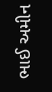ભાઈ અમીન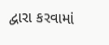દ્વારા કરવામાં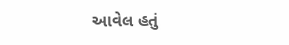આવેલ હતું